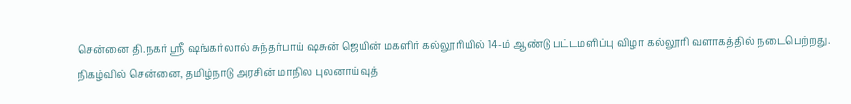சென்னை தி.நகர் ஸ்ரீ ஷங்கர்லால் சுந்தர்பாய் ஷசுன் ஜெயின் மகளிர் கல்லூரியில் 14-ம் ஆண்டு பட்டமளிப்பு விழா கல்லூரி வளாகத்தில் நடைபெற்றது.
நிகழ்வில் சென்னை, தமிழ்நாடு அரசின் மாநில புலனாய்வுத்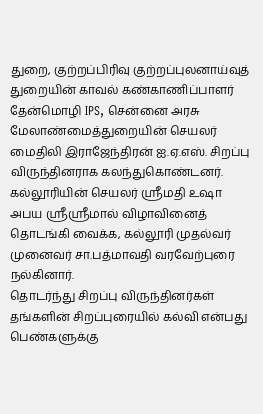துறை, குற்றப்பிரிவு குற்றப்புலனாய்வுத் துறையின் காவல் கண்காணிப்பாளர் தேன்மொழி IPS, சென்னை அரசு மேலாண்மைத்துறையின் செயலர் மைதிலி இராஜேந்திரன் ஐ.ஏ.எஸ். சிறப்பு விருந்தினராக கலந்துகொண்டனர்.
கல்லூரியின் செயலர் ஸ்ரீமதி உஷா அபய ஸ்ரீஸ்ரீமால் விழாவினைத் தொடங்கி வைக்க, கல்லூரி முதல்வர் முனைவர் சா.பத்மாவதி வரவேற்புரை நல்கினார்.
தொடர்ந்து சிறப்பு விருந்தினர்கள் தங்களின் சிறப்புரையில் கல்வி என்பது பெண்களுக்கு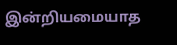இன்றியமையாத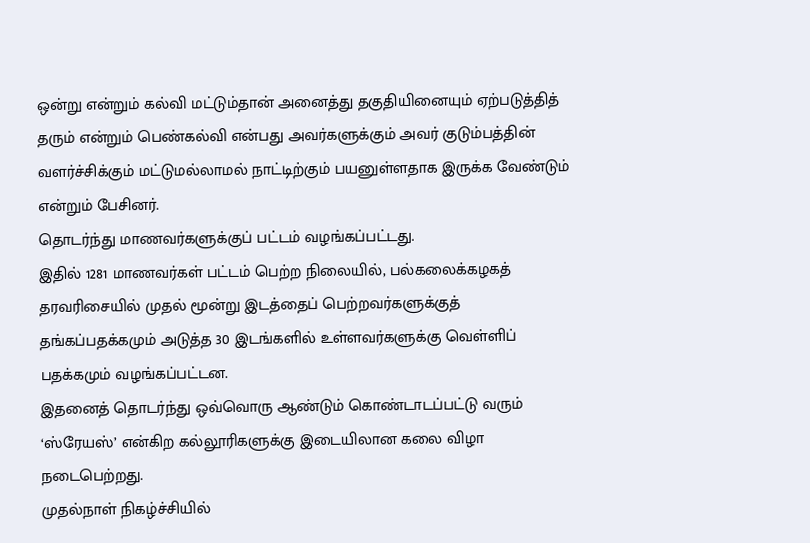ஒன்று என்றும் கல்வி மட்டும்தான் அனைத்து தகுதியினையும் ஏற்படுத்தித் தரும் என்றும் பெண்கல்வி என்பது அவர்களுக்கும் அவர் குடும்பத்தின் வளர்ச்சிக்கும் மட்டுமல்லாமல் நாட்டிற்கும் பயனுள்ளதாக இருக்க வேண்டும் என்றும் பேசினர்.
தொடர்ந்து மாணவர்களுக்குப் பட்டம் வழங்கப்பட்டது.
இதில் 1281 மாணவர்கள் பட்டம் பெற்ற நிலையில், பல்கலைக்கழகத் தரவரிசையில் முதல் மூன்று இடத்தைப் பெற்றவர்களுக்குத் தங்கப்பதக்கமும் அடுத்த 30 இடங்களில் உள்ளவர்களுக்கு வெள்ளிப் பதக்கமும் வழங்கப்பட்டன.
இதனைத் தொடர்ந்து ஒவ்வொரு ஆண்டும் கொண்டாடப்பட்டு வரும் ‘ஸ்ரேயஸ்’ என்கிற கல்லூரிகளுக்கு இடையிலான கலை விழா நடைபெற்றது.
முதல்நாள் நிகழ்ச்சியில்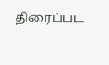திரைப்பட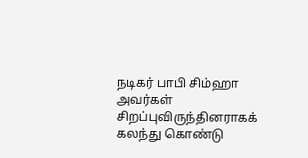நடிகர் பாபி சிம்ஹா அவர்கள் சிறப்புவிருந்தினராகக் கலந்து கொண்டு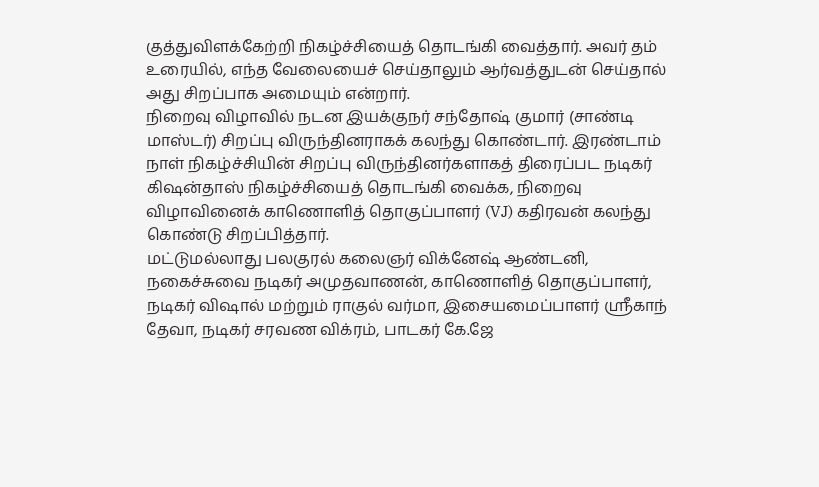குத்துவிளக்கேற்றி நிகழ்ச்சியைத் தொடங்கி வைத்தார். அவர் தம் உரையில், எந்த வேலையைச் செய்தாலும் ஆர்வத்துடன் செய்தால் அது சிறப்பாக அமையும் என்றார்.
நிறைவு விழாவில் நடன இயக்குநர் சந்தோஷ் குமார் (சாண்டி மாஸ்டர்) சிறப்பு விருந்தினராகக் கலந்து கொண்டார். இரண்டாம் நாள் நிகழ்ச்சியின் சிறப்பு விருந்தினர்களாகத் திரைப்பட நடிகர் கிஷன்தாஸ் நிகழ்ச்சியைத் தொடங்கி வைக்க, நிறைவு விழாவினைக் காணொளித் தொகுப்பாளர் (VJ) கதிரவன் கலந்து கொண்டு சிறப்பித்தார்.
மட்டுமல்லாது பலகுரல் கலைஞர் விக்னேஷ் ஆண்டனி, நகைச்சுவை நடிகர் அமுதவாணன், காணொளித் தொகுப்பாளர், நடிகர் விஷால் மற்றும் ராகுல் வர்மா, இசையமைப்பாளர் ஸ்ரீகாந் தேவா, நடிகர் சரவண விக்ரம், பாடகர் கே.ஜே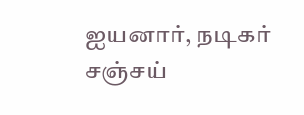ஐயனார், நடிகர் சஞ்சய்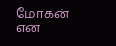மோகன் என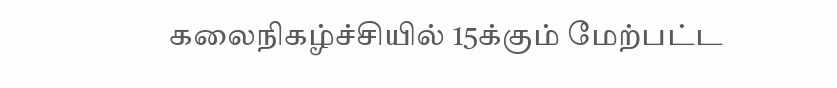கலைநிகழ்ச்சியில் 15க்கும் மேற்பட்ட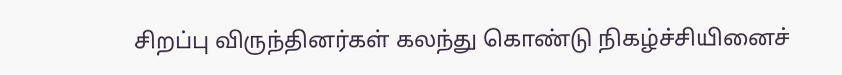சிறப்பு விருந்தினர்கள் கலந்து கொண்டு நிகழ்ச்சியினைச்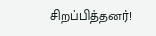சிறப்பித்தனர்!